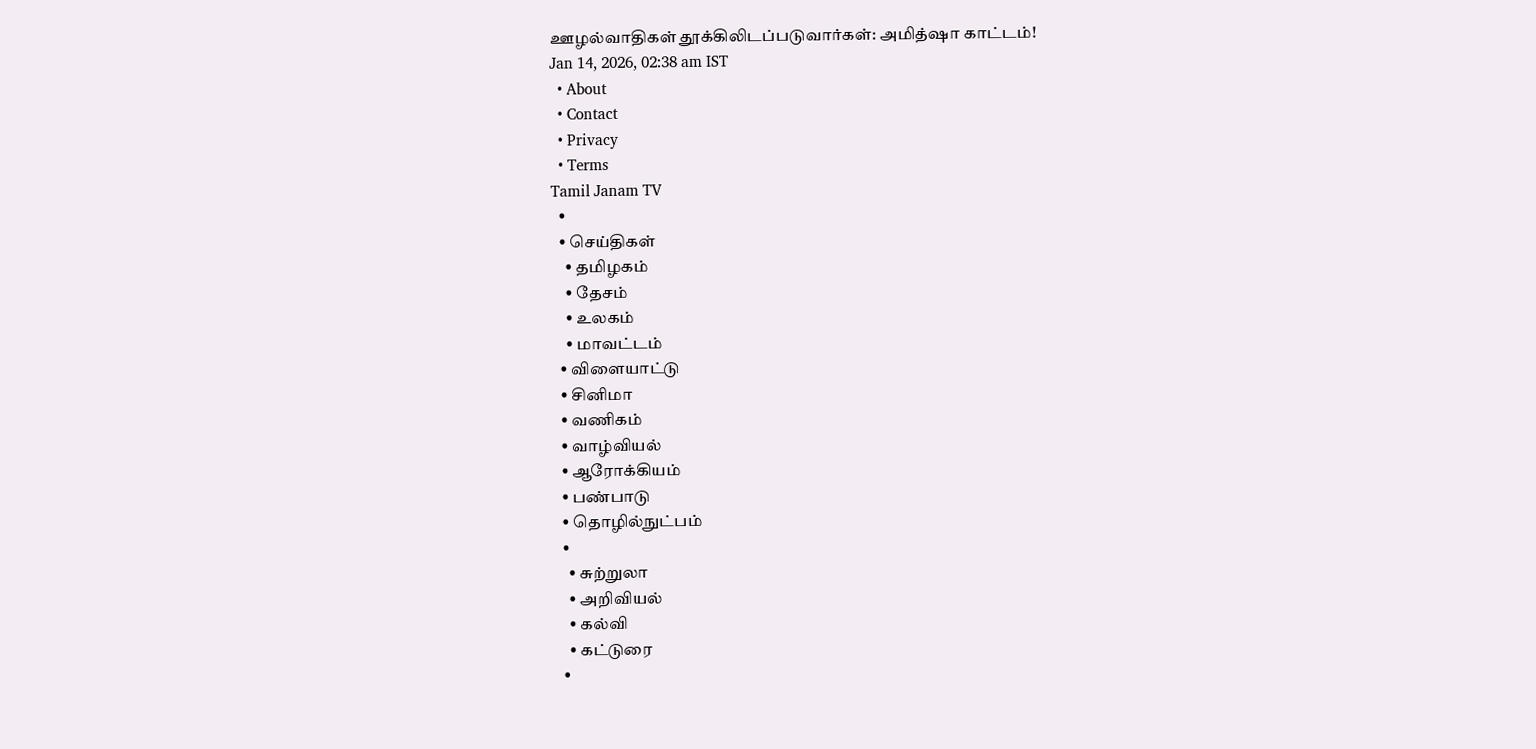ஊழல்வாதிகள் தூக்கிலிடப்படுவார்கள்: அமித்ஷா காட்டம்!
Jan 14, 2026, 02:38 am IST
  • About
  • Contact
  • Privacy
  • Terms
Tamil Janam TV
  •
  • செய்திகள்
    • தமிழகம்
    • தேசம்
    • உலகம்
    • மாவட்டம்
  • விளையாட்டு
  • சினிமா
  • வணிகம்
  • வாழ்வியல்
  • ஆரோக்கியம்
  • பண்பாடு
  • தொழில்நுட்பம்
  •
    • சுற்றுலா
    • அறிவியல்
    • கல்வி
    • கட்டுரை
  •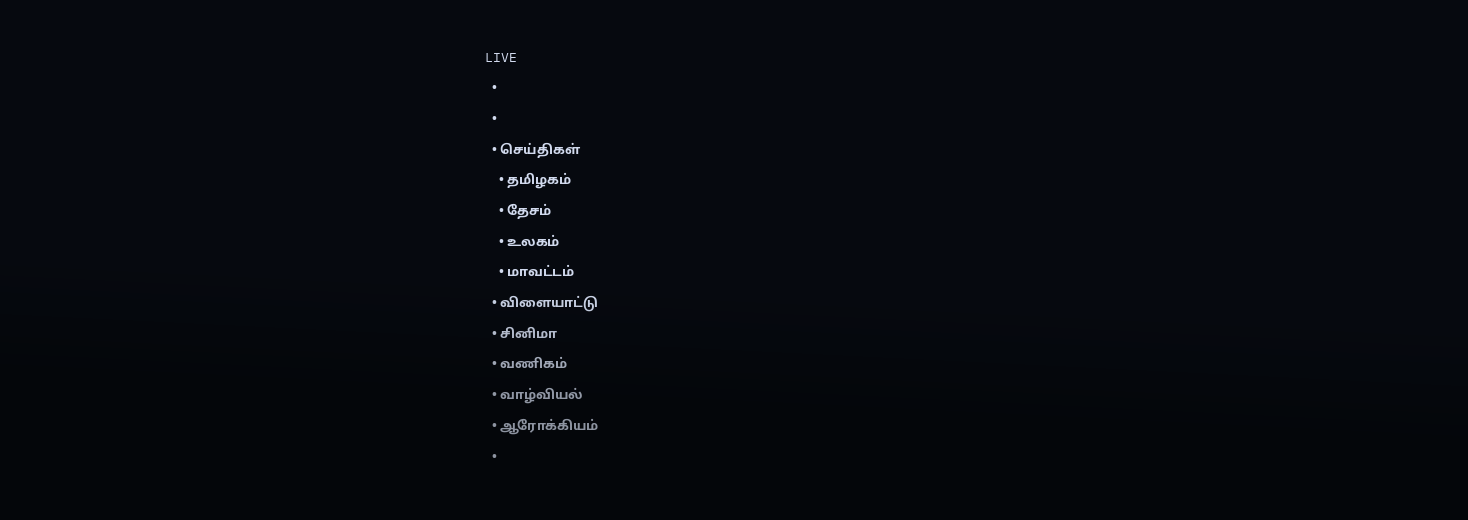LIVE
  •
  •
  • செய்திகள்
    • தமிழகம்
    • தேசம்
    • உலகம்
    • மாவட்டம்
  • விளையாட்டு
  • சினிமா
  • வணிகம்
  • வாழ்வியல்
  • ஆரோக்கியம்
  •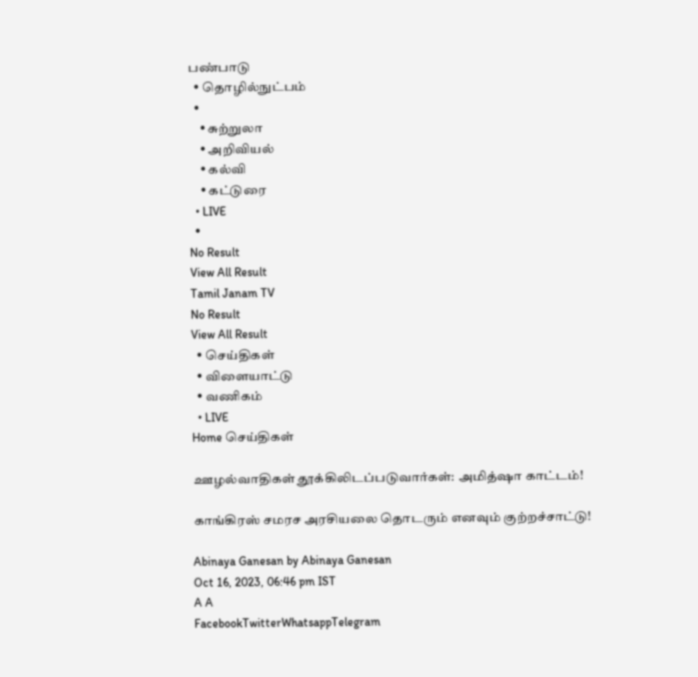பண்பாடு
  • தொழில்நுட்பம்
  •
    • சுற்றுலா
    • அறிவியல்
    • கல்வி
    • கட்டுரை
  • LIVE
  •
No Result
View All Result
Tamil Janam TV
No Result
View All Result
  • செய்திகள்
  • விளையாட்டு
  • வணிகம்
  • LIVE
Home செய்திகள்

ஊழல்வாதிகள் தூக்கிலிடப்படுவார்கள்: அமித்ஷா காட்டம்!

காங்கிரஸ் சமரச அரசியலை தொடரும் எனவும் குற்றச்சாட்டு!

Abinaya Ganesan by Abinaya Ganesan
Oct 16, 2023, 06:46 pm IST
A A
FacebookTwitterWhatsappTelegram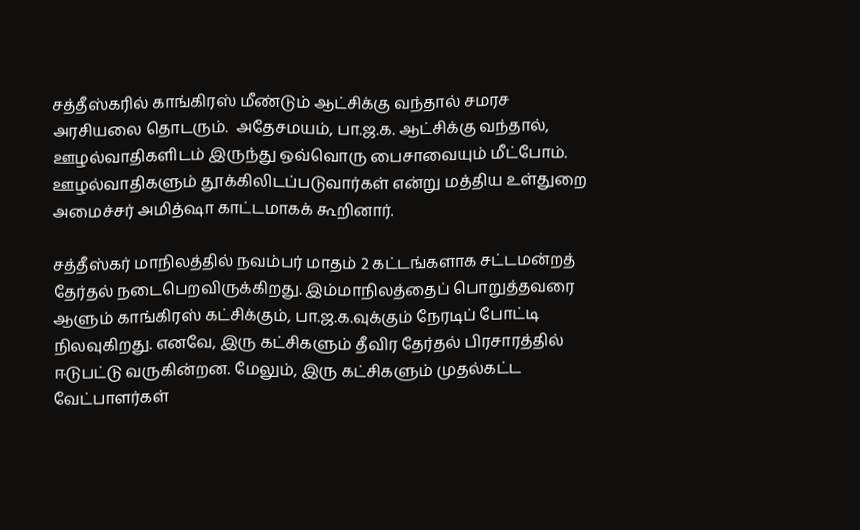சத்தீஸ்கரில் காங்கிரஸ் மீண்டும் ஆட்சிக்கு வந்தால் சமரச அரசியலை தொடரும்.  அதேசமயம், பா.ஜ.க. ஆட்சிக்கு வந்தால், ஊழல்வாதிகளிடம் இருந்து ஒவ்வொரு பைசாவையும் மீட்போம். ஊழல்வாதிகளும் தூக்கிலிடப்படுவார்கள் என்று மத்திய உள்துறை அமைச்சர் அமித்ஷா காட்டமாகக் கூறினார்.

சத்தீஸ்கர் மாநிலத்தில் நவம்பர் மாதம் 2 கட்டங்களாக சட்டமன்றத் தேர்தல் நடைபெறவிருக்கிறது. இம்மாநிலத்தைப் பொறுத்தவரை ஆளும் காங்கிரஸ் கட்சிக்கும், பா.ஜ.க.வுக்கும் நேரடிப் போட்டி நிலவுகிறது. எனவே, இரு கட்சிகளும் தீவிர தேர்தல் பிரசாரத்தில் ஈடுபட்டு வருகின்றன. மேலும், இரு கட்சிகளும் முதல்கட்ட வேட்பாளர்கள்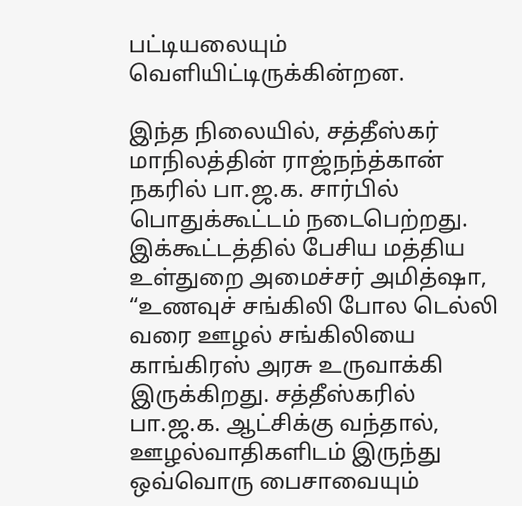பட்டியலையும் வெளியிட்டிருக்கின்றன.

இந்த நிலையில், சத்தீஸ்கர் மாநிலத்தின் ராஜ்நந்த்கான் நகரில் பா.ஜ.க. சார்பில் பொதுக்கூட்டம் நடைபெற்றது. இக்கூட்டத்தில் பேசிய மத்திய உள்துறை அமைச்சர் அமித்ஷா, “உணவுச் சங்கிலி போல டெல்லி வரை ஊழல் சங்கிலியை காங்கிரஸ் அரசு உருவாக்கி இருக்கிறது. சத்தீஸ்கரில் பா.ஜ.க. ஆட்சிக்கு வந்தால், ஊழல்வாதிகளிடம் இருந்து ஒவ்வொரு பைசாவையும்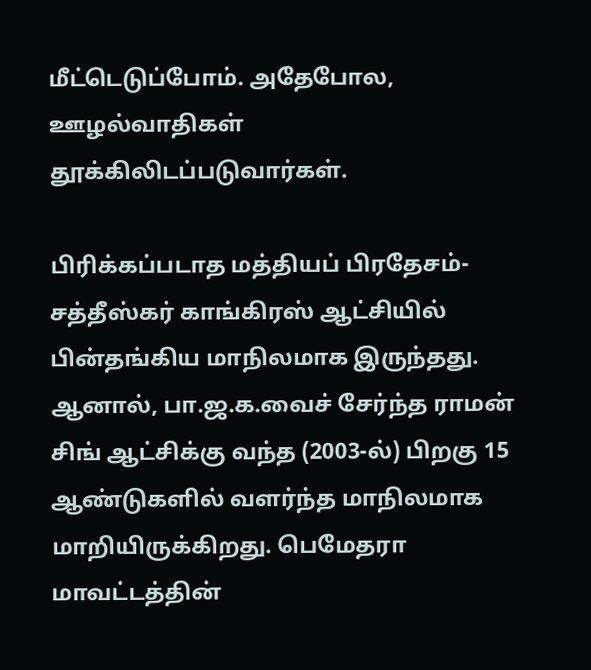மீட்டெடுப்போம். அதேபோல, ஊழல்வாதிகள் தூக்கிலிடப்படுவார்கள்.

பிரிக்கப்படாத மத்தியப் பிரதேசம்-சத்தீஸ்கர் காங்கிரஸ் ஆட்சியில் பின்தங்கிய மாநிலமாக இருந்தது. ஆனால், பா.ஜ.க.வைச் சேர்ந்த ராமன் சிங் ஆட்சிக்கு வந்த (2003-ல்) பிறகு 15 ஆண்டுகளில் வளர்ந்த மாநிலமாக மாறியிருக்கிறது. பெமேதரா மாவட்டத்தின்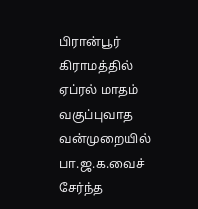பிரான்பூர் கிராமத்தில் ஏப்ரல் மாதம் வகுப்புவாத வன்முறையில் பா.ஜ.க.வைச் சேர்ந்த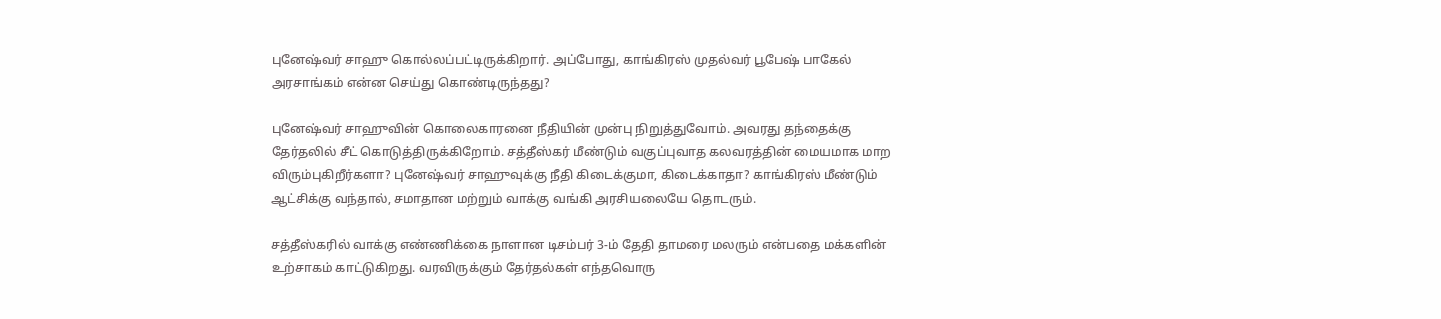புனேஷ்வர் சாஹு கொல்லப்பட்டிருக்கிறார். அப்போது, காங்கிரஸ் முதல்வர் பூபேஷ் பாகேல் அரசாங்கம் என்ன செய்து கொண்டிருந்தது?

புனேஷ்வர் சாஹுவின் கொலைகாரனை நீதியின் முன்பு நிறுத்துவோம். அவரது தந்தைக்கு தேர்தலில் சீட் கொடுத்திருக்கிறோம். சத்தீஸ்கர் மீண்டும் வகுப்புவாத கலவரத்தின் மையமாக மாற விரும்புகிறீர்களா? புனேஷ்வர் சாஹுவுக்கு நீதி கிடைக்குமா, கிடைக்காதா? காங்கிரஸ் மீண்டும் ஆட்சிக்கு வந்தால், சமாதான மற்றும் வாக்கு வங்கி அரசியலையே தொடரும்.

சத்தீஸ்கரில் வாக்கு எண்ணிக்கை நாளான டிசம்பர் 3-ம் தேதி தாமரை மலரும் என்பதை மக்களின் உற்சாகம் காட்டுகிறது. வரவிருக்கும் தேர்தல்கள் எந்தவொரு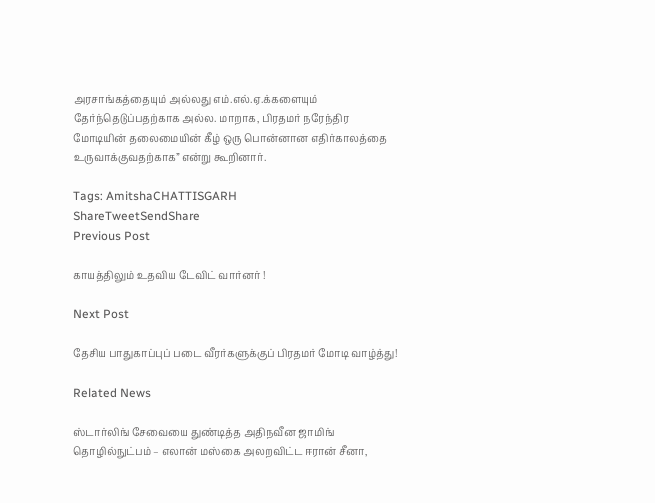அரசாங்கத்தையும் அல்லது எம்.எல்.ஏ.க்களையும் தேர்ந்தெடுப்பதற்காக அல்ல. மாறாக, பிரதமர் நரேந்திர மோடியின் தலைமையின் கீழ் ஒரு பொன்னான எதிர்காலத்தை உருவாக்குவதற்காக” என்று கூறினார்.

Tags: AmitshaCHATTISGARH
ShareTweetSendShare
Previous Post

காயத்திலும் உதவிய டேவிட் வார்னர் !

Next Post

தேசிய பாதுகாப்புப் படை வீரர்களுக்குப் பிரதமர் மோடி வாழ்த்து!

Related News

ஸ்டார்லிங் சேவையை துண்டித்த அதிநவீன ஜாமிங் தொழில்நுட்பம் – எலான் மஸ்கை அலறவிட்ட ஈரான் சீனா,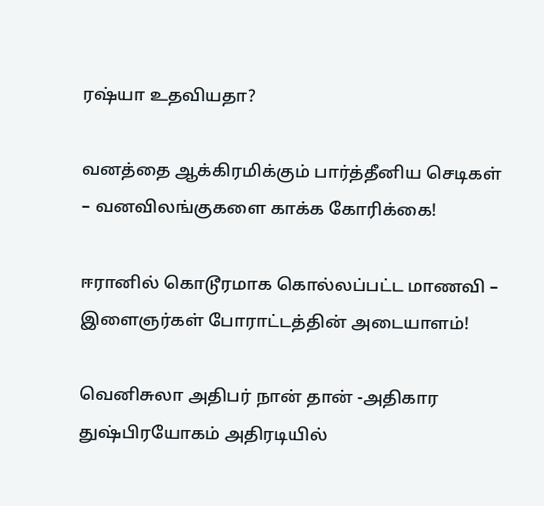ரஷ்யா உதவியதா?

வனத்தை ஆக்கிரமிக்கும் பார்த்தீனிய செடிகள் – வனவிலங்குகளை காக்க கோரிக்கை!

ஈரானில் கொடூரமாக கொல்லப்பட்ட மாணவி – இளைஞர்கள் போராட்டத்தின் அடையாளம்!

வெனிசுலா அதிபர் நான் தான் -அதிகார துஷ்பிரயோகம் அதிரடியில்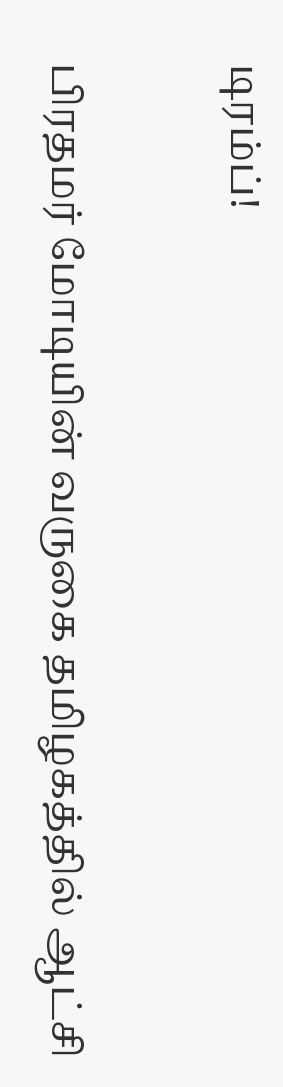டிரம்ப்!

பிரதமர் மோடியின் வருகை தமிழகத்தில் ஆட்சி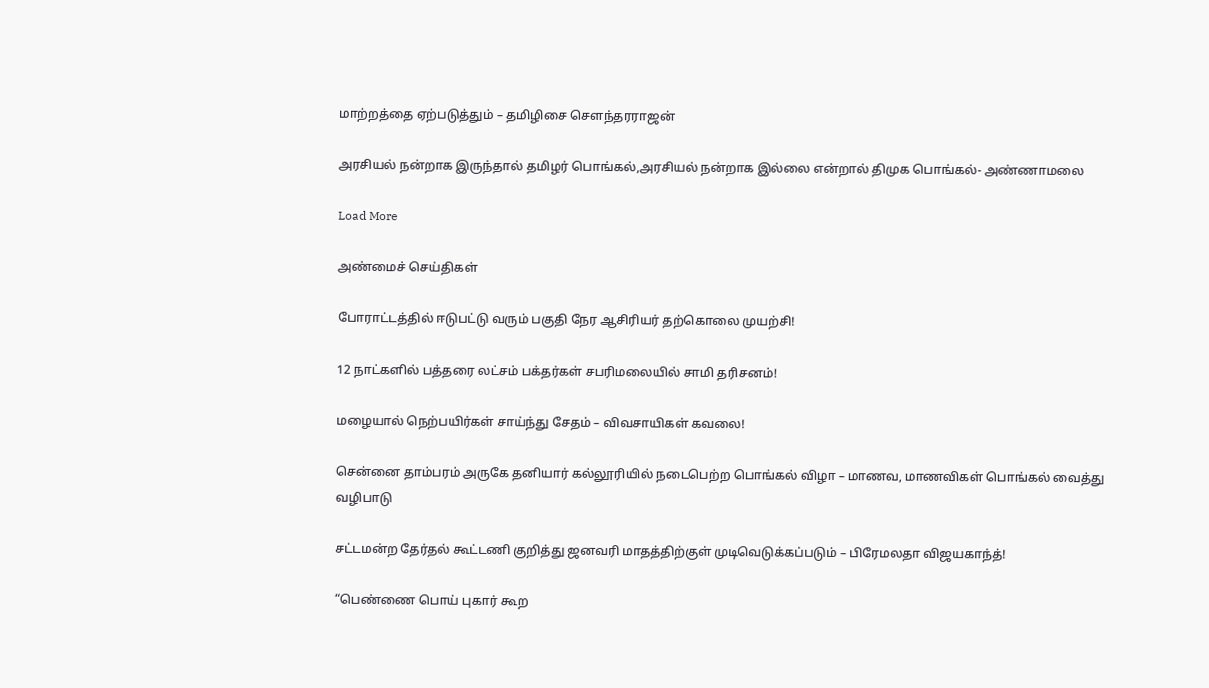மாற்றத்தை ஏற்படுத்தும் – தமிழிசை சௌந்தரராஜன்

அரசியல் நன்றாக இருந்தால் தமிழர் பொங்கல்,அரசியல் நன்றாக இல்லை என்றால் திமுக பொங்கல்- அண்ணாமலை

Load More

அண்மைச் செய்திகள்

போராட்டத்தில் ஈடுபட்டு வரும் பகுதி நேர ஆசிரியர் தற்கொலை முயற்சி!

12 நாட்களில் பத்தரை லட்சம் பக்தர்கள் சபரிமலையில் சாமி தரிசனம்!

மழையால் நெற்பயிர்கள் சாய்ந்து சேதம் – விவசாயிகள் கவலை!

சென்னை தாம்பரம் அருகே தனியார் கல்லூரியில் நடைபெற்ற பொங்கல் விழா – மாணவ, மாணவிகள் பொங்கல் வைத்து வழிபாடு

சட்டமன்ற தேர்தல் கூட்டணி குறித்து ஜனவரி மாதத்திற்குள் முடிவெடுக்கப்படும் – பிரேமலதா விஜயகாந்த்!

“பெண்ணை பொய் புகார் கூற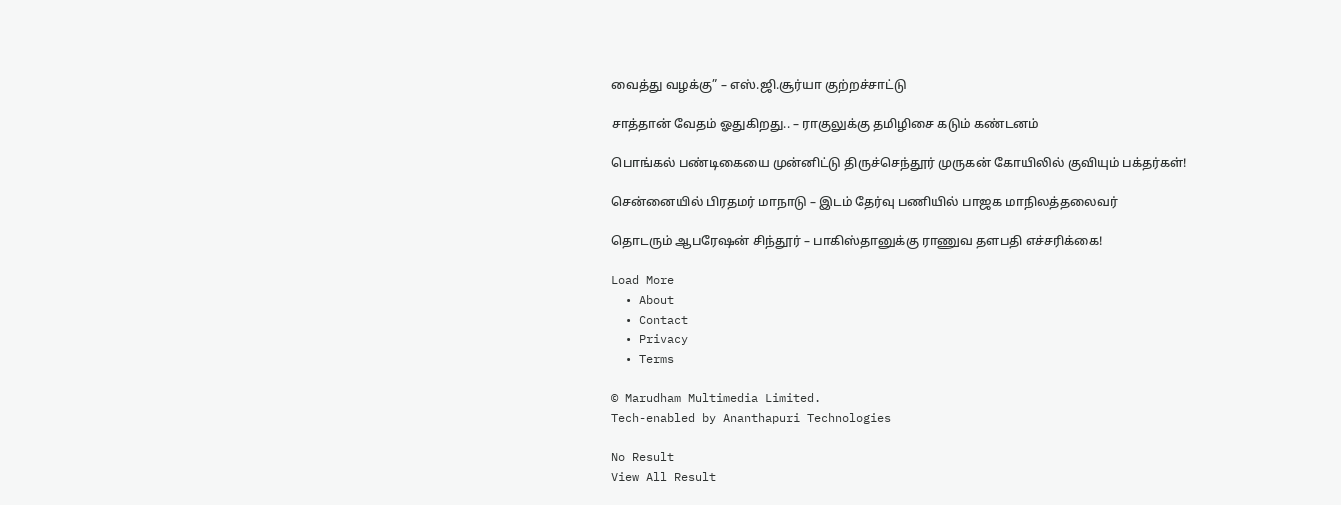வைத்து வழக்கு” – எஸ்.ஜி.சூர்யா குற்றச்சாட்டு

சாத்தான் வேதம் ஓதுகிறது.. – ராகுலுக்கு தமிழிசை கடும் கண்டனம்

பொங்கல் பண்டிகையை முன்னிட்டு திருச்செந்தூர் முருகன் கோயிலில் குவியும் பக்தர்கள்!

சென்னையில் பிரதமர் மாநாடு – இடம் தேர்வு பணியில் பாஜக மாநிலத்தலைவர்

தொடரும் ஆபரேஷன் சிந்தூர் – பாகிஸ்தானுக்கு ராணுவ தளபதி எச்சரிக்கை!

Load More
  • About
  • Contact
  • Privacy
  • Terms

© Marudham Multimedia Limited.
Tech-enabled by Ananthapuri Technologies

No Result
View All Result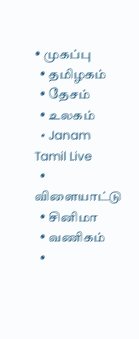• முகப்பு
  • தமிழகம்
  • தேசம்
  • உலகம்
  • Janam Tamil Live
  • விளையாட்டு
  • சினிமா
  • வணிகம்
  •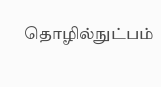தொழில்நுட்பம்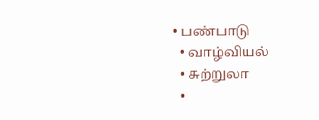• பண்பாடு
  • வாழ்வியல்
  • சுற்றுலா
  •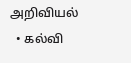அறிவியல்
  • கல்வி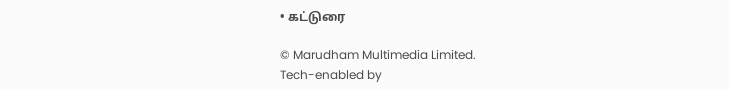• கட்டுரை

© Marudham Multimedia Limited.
Tech-enabled by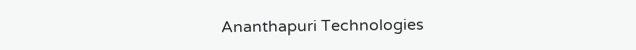Ananthapuri Technologies